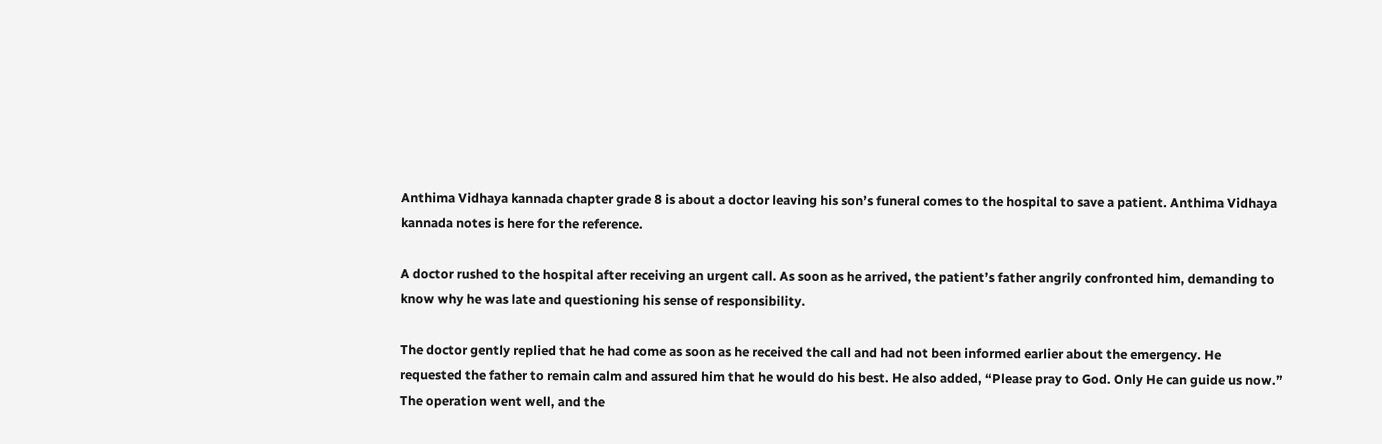Anthima Vidhaya kannada chapter grade 8 is about a doctor leaving his son’s funeral comes to the hospital to save a patient. Anthima Vidhaya kannada notes is here for the reference.

A doctor rushed to the hospital after receiving an urgent call. As soon as he arrived, the patient’s father angrily confronted him, demanding to know why he was late and questioning his sense of responsibility.

The doctor gently replied that he had come as soon as he received the call and had not been informed earlier about the emergency. He requested the father to remain calm and assured him that he would do his best. He also added, “Please pray to God. Only He can guide us now.” The operation went well, and the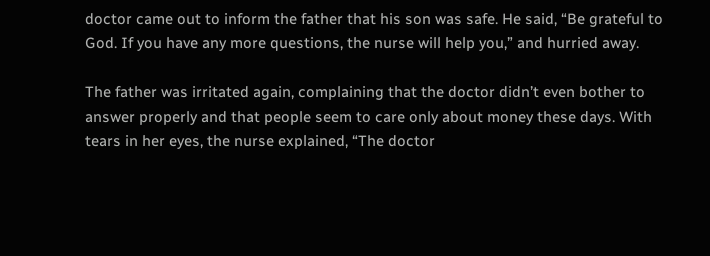doctor came out to inform the father that his son was safe. He said, “Be grateful to God. If you have any more questions, the nurse will help you,” and hurried away.

The father was irritated again, complaining that the doctor didn’t even bother to answer properly and that people seem to care only about money these days. With tears in her eyes, the nurse explained, “The doctor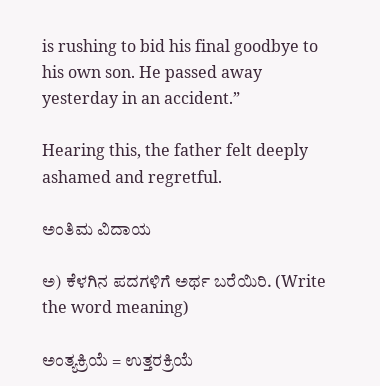is rushing to bid his final goodbye to his own son. He passed away yesterday in an accident.”

Hearing this, the father felt deeply ashamed and regretful.

ಅಂತಿಮ ವಿದಾಯ

ಅ) ಕೆಳಗಿನ ಪದಗಳಿಗೆ ಅರ್ಥ ಬರೆಯಿರಿ. (Write the word meaning)

ಅಂತ್ಯಕ್ರಿಯೆ = ಉತ್ತರಕ್ರಿಯೆ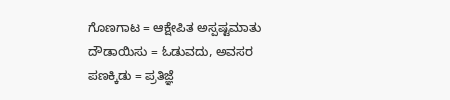ಗೊಣಗಾಟ = ಆಕ್ಷೇಪಿತ ಅಸ್ಪಷ್ಟಮಾತು
ದೌಡಾಯಿಸು = ಓಡುವದು, ಅವಸರ
ಪಣಕ್ಕಿಡು = ಪ್ರತಿಜ್ಞೆ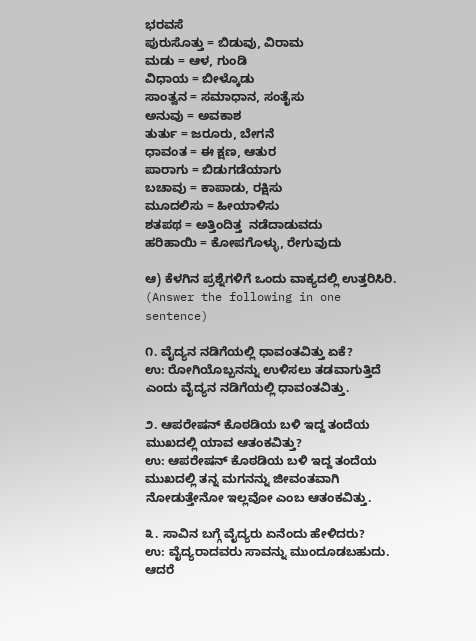ಭರವಸೆ
ಪುರುಸೊತ್ತು = ಬಿಡುವು, ವಿರಾಮ
ಮಡು = ಆಳ, ಗುಂಡಿ
ವಿಧಾಯ = ಬೀಳ್ಕೊಡು
ಸಾಂತ್ವನ = ಸಮಾಧಾನ, ಸಂತೈಸು
ಅನುವು = ಅವಕಾಶ
ತುರ್ತು = ಜರೂರು, ಬೇಗನೆ
ಧಾವಂತ = ಈ ಕ್ಷಣ, ಆತುರ
ಪಾರಾಗು = ಬಿಡುಗಡೆಯಾಗು
ಬಚಾವು = ಕಾಪಾಡು, ರಕ್ಷಿಸು
ಮೂದಲಿಸು = ಹೀಯಾಳಿಸು
ಶತಪಥ = ಅತ್ತಿಂದಿತ್ತ  ನಡೆದಾಡುವದು
ಹರಿಹಾಯಿ = ಕೋಪಗೊಳ್ಳು, ರೇಗುವುದು

ಆ) ಕೆಳಗಿನ ಪ್ರಶ್ನೆಗಳಿಗೆ ಒಂದು ವಾಕ್ಯದಲ್ಲಿ ಉತ್ತರಿಸಿರಿ. (Answer the following in one sentence)

೧. ವೈದ್ಯನ ನಡಿಗೆಯಲ್ಲಿ ಧಾವಂತವಿತ್ತು ಏಕೆ?
ಉ: ರೋಗಿಯೊಬ್ಬನನ್ನು ಉಳಿಸಲು ತಡವಾಗುತ್ತಿದೆ ಎಂದು ವೈದ್ಯನ ನಡಿಗೆಯಲ್ಲಿ ಧಾವಂತವಿತ್ತು.

೨. ಆಪರೇಷನ್ ಕೊಠಡಿಯ ಬಳಿ ಇದ್ದ ತಂದೆಯ ಮುಖದಲ್ಲಿ ಯಾವ ಆತಂಕವಿತ್ತು?
ಉ: ಆಪರೇಷನ್ ಕೊಠಡಿಯ ಬಳಿ ಇದ್ದ ತಂದೆಯ ಮುಖದಲ್ಲಿ ತನ್ನ ಮಗನನ್ನು ಜೀವಂತವಾಗಿ ನೋಡುತ್ತೇನೋ ಇಲ್ಲವೋ ಎಂಬ ಆತಂಕವಿತ್ತು.

೩. ಸಾವಿನ ಬಗ್ಗೆ ವೈದ್ಯರು ಏನೆಂದು ಹೇಳಿದರು?
ಉ: ವೈದ್ಯರಾದವರು ಸಾವನ್ನು ಮುಂದೂಡಬಹುದು. ಆದರೆ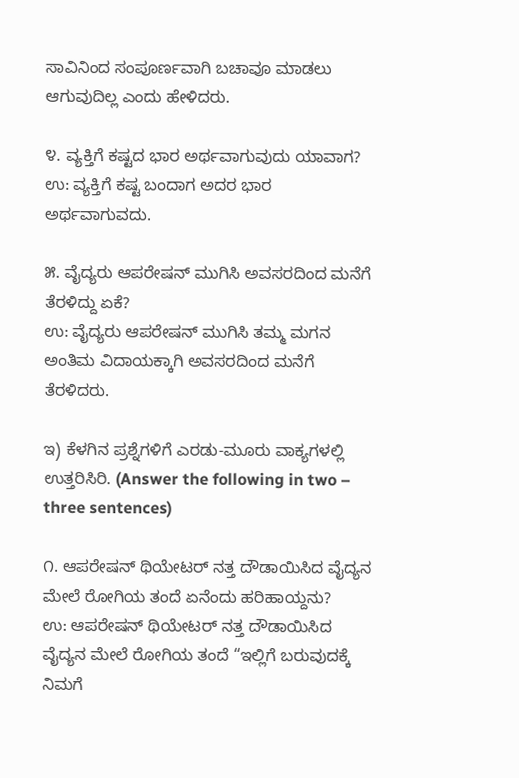ಸಾವಿನಿಂದ ಸಂಪೂರ್ಣವಾಗಿ ಬಚಾವೂ ಮಾಡಲು ಆಗುವುದಿಲ್ಲ ಎಂದು ಹೇಳಿದರು.

೪. ವ್ಯಕ್ತಿಗೆ ಕಷ್ಟದ ಭಾರ ಅರ್ಥವಾಗುವುದು ಯಾವಾಗ?
ಉ: ವ್ಯಕ್ತಿಗೆ ಕಷ್ಟ ಬಂದಾಗ ಅದರ ಭಾರ ಅರ್ಥವಾಗುವದು.

೫. ವೈದ್ಯರು ಆಪರೇಷನ್ ಮುಗಿಸಿ ಅವಸರದಿಂದ ಮನೆಗೆ ತೆರಳಿದ್ದು ಏಕೆ?
ಉ: ವೈದ್ಯರು ಆಪರೇಷನ್ ಮುಗಿಸಿ ತಮ್ಮ ಮಗನ ಅಂತಿಮ ವಿದಾಯಕ್ಕಾಗಿ ಅವಸರದಿಂದ ಮನೆಗೆ ತೆರಳಿದರು.

ಇ) ಕೆಳಗಿನ ಪ್ರಶ್ನೆಗಳಿಗೆ ಎರಡು-ಮೂರು ವಾಕ್ಯಗಳಲ್ಲಿ ಉತ್ತರಿಸಿರಿ. (Answer the following in two – three sentences)

೧. ಆಪರೇಷನ್ ಥಿಯೇಟರ್ ನತ್ತ ದೌಡಾಯಿಸಿದ ವೈದ್ಯನ ಮೇಲೆ ರೋಗಿಯ ತಂದೆ ಏನೆಂದು ಹರಿಹಾಯ್ದನು?
ಉ: ಆಪರೇಷನ್ ಥಿಯೇಟರ್ ನತ್ತ ದೌಡಾಯಿಸಿದ ವೈದ್ಯನ ಮೇಲೆ ರೋಗಿಯ ತಂದೆ “ಇಲ್ಲಿಗೆ ಬರುವುದಕ್ಕೆ ನಿಮಗೆ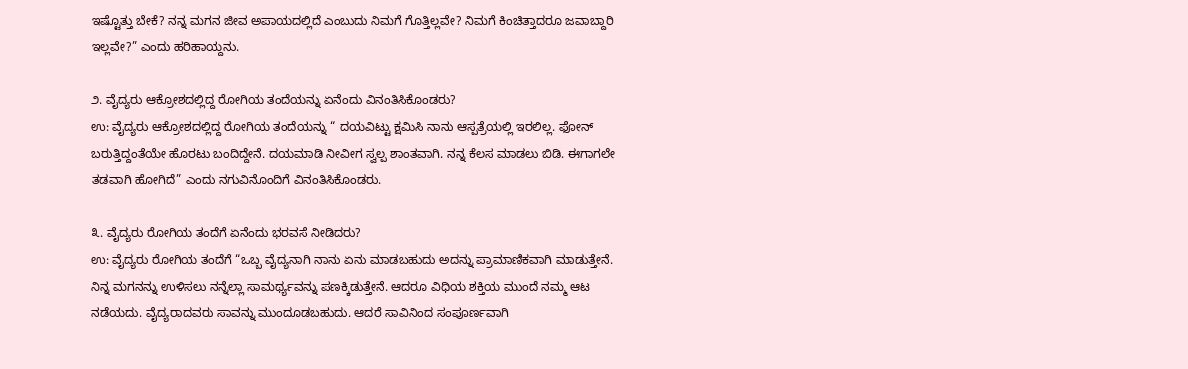ಇಷ್ಟೊತ್ತು ಬೇಕೆ? ನನ್ನ ಮಗನ ಜೀವ ಅಪಾಯದಲ್ಲಿದೆ ಎಂಬುದು ನಿಮಗೆ ಗೊತ್ತಿಲ್ಲವೇ? ನಿಮಗೆ ಕಿಂಚಿತ್ತಾದರೂ ಜವಾಬ್ದಾರಿ ಇಲ್ಲವೇ?” ಎಂದು ಹರಿಹಾಯ್ದನು.

೨. ವೈದ್ಯರು ಆಕ್ರೋಶದಲ್ಲಿದ್ದ ರೋಗಿಯ ತಂದೆಯನ್ನು ಏನೆಂದು ವಿನಂತಿಸಿಕೊಂಡರು?
ಉ: ವೈದ್ಯರು ಆಕ್ರೋಶದಲ್ಲಿದ್ದ ರೋಗಿಯ ತಂದೆಯನ್ನು “ ದಯವಿಟ್ಟು ಕ್ಷಮಿಸಿ ನಾನು ಆಸ್ಪತ್ರೆಯಲ್ಲಿ ಇರಲಿಲ್ಲ. ಫೋನ್ ಬರುತ್ತಿದ್ದಂತೆಯೇ ಹೊರಟು ಬಂದಿದ್ದೇನೆ. ದಯಮಾಡಿ ನೀವೀಗ ಸ್ವಲ್ಪ ಶಾಂತವಾಗಿ. ನನ್ನ ಕೆಲಸ ಮಾಡಲು ಬಿಡಿ. ಈಗಾಗಲೇ ತಡವಾಗಿ ಹೋಗಿದೆ” ಎಂದು ನಗುವಿನೊಂದಿಗೆ ವಿನಂತಿಸಿಕೊಂಡರು.

೩. ವೈದ್ಯರು ರೋಗಿಯ ತಂದೆಗೆ ಏನೆಂದು ಭರವಸೆ ನೀಡಿದರು?
ಉ: ವೈದ್ಯರು ರೋಗಿಯ ತಂದೆಗೆ “ಒಬ್ಬ ವೈದ್ಯನಾಗಿ ನಾನು ಏನು ಮಾಡಬಹುದು ಅದನ್ನು ಪ್ರಾಮಾಣಿಕವಾಗಿ ಮಾಡುತ್ತೇನೆ. ನಿನ್ನ ಮಗನನ್ನು ಉಳಿಸಲು ನನ್ನೆಲ್ಲಾ ಸಾಮರ್ಥ್ಯವನ್ನು ಪಣಕ್ಕಿಡುತ್ತೇನೆ. ಆದರೂ ವಿಧಿಯ ಶಕ್ತಿಯ ಮುಂದೆ ನಮ್ಮ ಆಟ ನಡೆಯದು. ವೈದ್ಯರಾದವರು ಸಾವನ್ನು ಮುಂದೂಡಬಹುದು. ಆದರೆ ಸಾವಿನಿಂದ ಸಂಪೂರ್ಣವಾಗಿ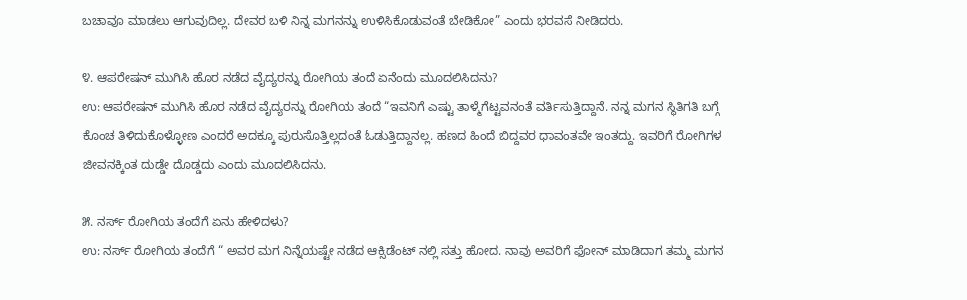ಬಚಾವೂ ಮಾಡಲು ಆಗುವುದಿಲ್ಲ. ದೇವರ ಬಳಿ ನಿನ್ನ ಮಗನನ್ನು ಉಳಿಸಿಕೊಡುವಂತೆ ಬೇಡಿಕೋ” ಎಂದು ಭರವಸೆ ನೀಡಿದರು.

೪. ಆಪರೇಷನ್ ಮುಗಿಸಿ ಹೊರ ನಡೆದ ವೈದ್ಯರನ್ನು ರೋಗಿಯ ತಂದೆ ಏನೆಂದು ಮೂದಲಿಸಿದನು?
ಉ: ಆಪರೇಷನ್ ಮುಗಿಸಿ ಹೊರ ನಡೆದ ವೈದ್ಯರನ್ನು ರೋಗಿಯ ತಂದೆ “ಇವನಿಗೆ ಎಷ್ಟು ತಾಳ್ಮೆಗೆಟ್ಟವನಂತೆ ವರ್ತಿಸುತ್ತಿದ್ದಾನೆ. ನನ್ನ ಮಗನ ಸ್ಥಿತಿಗತಿ ಬಗ್ಗೆ ಕೊಂಚ ತಿಳಿದುಕೊಳ್ಳೋಣ ಎಂದರೆ ಅದಕ್ಕೂ ಪುರುಸೊತ್ತಿಲ್ಲದಂತೆ ಓಡುತ್ತಿದ್ದಾನಲ್ಲ. ಹಣದ ಹಿಂದೆ ಬಿದ್ದವರ ಧಾವಂತವೇ ಇಂತದ್ದು. ಇವರಿಗೆ ರೋಗಿಗಳ ಜೀವನಕ್ಕಿಂತ ದುಡ್ಡೇ ದೊಡ್ಡದು ಎಂದು ಮೂದಲಿಸಿದನು.

೫. ನರ್ಸ್ ರೋಗಿಯ ತಂದೆಗೆ ಏನು ಹೇಳಿದಳು?
ಉ: ನರ್ಸ್ ರೋಗಿಯ ತಂದೆಗೆ “ ಅವರ ಮಗ ನಿನ್ನೆಯಷ್ಟೇ ನಡೆದ ಆಕ್ಸಿಡೆಂಟ್ ನಲ್ಲಿ ಸತ್ತು ಹೋದ. ನಾವು ಅವರಿಗೆ ಫೋನ್ ಮಾಡಿದಾಗ ತಮ್ಮ ಮಗನ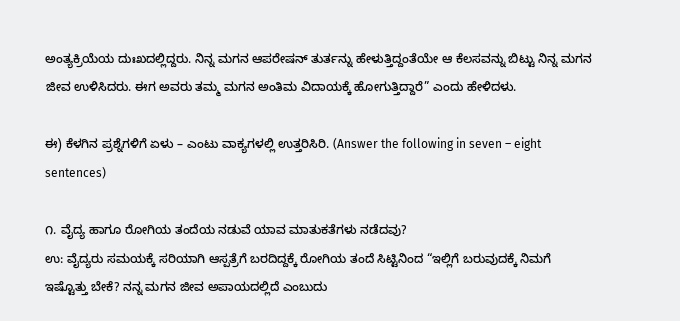ಅಂತ್ಯಕ್ರಿಯೆಯ ದುಃಖದಲ್ಲಿದ್ದರು. ನಿನ್ನ ಮಗನ ಆಪರೇಷನ್ ತುರ್ತನ್ನು ಹೇಳುತ್ತಿದ್ದಂತೆಯೇ ಆ ಕೆಲಸವನ್ನು ಬಿಟ್ಟು ನಿನ್ನ ಮಗನ ಜೀವ ಉಳಿಸಿದರು. ಈಗ ಅವರು ತಮ್ಮ ಮಗನ ಅಂತಿಮ ವಿದಾಯಕ್ಕೆ ಹೋಗುತ್ತಿದ್ದಾರೆ” ಎಂದು ಹೇಳಿದಳು.

ಈ) ಕೆಳಗಿನ ಪ್ರಶ್ನೆಗಳಿಗೆ ಏಳು – ಎಂಟು ವಾಕ್ಯಗಳಲ್ಲಿ ಉತ್ತರಿಸಿರಿ. (Answer the following in seven – eight sentences)

೧. ವೈದ್ಯ ಹಾಗೂ ರೋಗಿಯ ತಂದೆಯ ನಡುವೆ ಯಾವ ಮಾತುಕತೆಗಳು ನಡೆದವು?
ಉ: ವೈದ್ಯರು ಸಮಯಕ್ಕೆ ಸರಿಯಾಗಿ ಆಸ್ಪತ್ರೆಗೆ ಬರದಿದ್ದಕ್ಕೆ ರೋಗಿಯ ತಂದೆ ಸಿಟ್ಟಿನಿಂದ “ಇಲ್ಲಿಗೆ ಬರುವುದಕ್ಕೆ ನಿಮಗೆ ಇಷ್ಟೊತ್ತು ಬೇಕೆ? ನನ್ನ ಮಗನ ಜೀವ ಅಪಾಯದಲ್ಲಿದೆ ಎಂಬುದು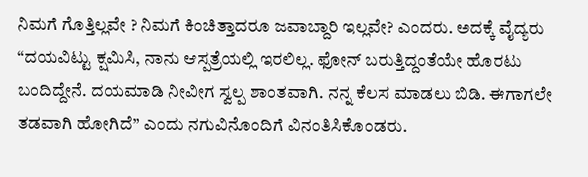ನಿಮಗೆ ಗೊತ್ತಿಲ್ಲವೇ ? ನಿಮಗೆ ಕಿಂಚಿತ್ತಾದರೂ ಜವಾಬ್ದಾರಿ ಇಲ್ಲವೇ? ಎಂದರು. ಅದಕ್ಕೆ ವೈದ್ಯರು “ದಯವಿಟ್ಟು ಕ್ಷಮಿಸಿ, ನಾನು ಆಸ್ಪತ್ರೆಯಲ್ಲಿ ಇರಲಿಲ್ಲ. ಫೋನ್ ಬರುತ್ತಿದ್ದಂತೆಯೇ ಹೊರಟು ಬಂದಿದ್ದೇನೆ. ದಯಮಾಡಿ ನೀವೀಗ ಸ್ವಲ್ಪ ಶಾಂತವಾಗಿ. ನನ್ನ ಕೆಲಸ ಮಾಡಲು ಬಿಡಿ. ಈಗಾಗಲೇ ತಡವಾಗಿ ಹೋಗಿದೆ” ಎಂದು ನಗುವಿನೊಂದಿಗೆ ವಿನಂತಿಸಿಕೊಂಡರು.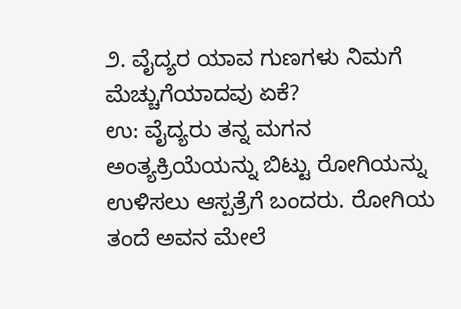೨. ವೈದ್ಯರ ಯಾವ ಗುಣಗಳು ನಿಮಗೆ ಮೆಚ್ಚುಗೆಯಾದವು ಏಕೆ?
ಉ: ವೈದ್ಯರು ತನ್ನ ಮಗನ ಅಂತ್ಯಕ್ರಿಯೆಯನ್ನು ಬಿಟ್ಟು ರೋಗಿಯನ್ನು ಉಳಿಸಲು ಆಸ್ಪತ್ರೆಗೆ ಬಂದರು. ರೋಗಿಯ ತಂದೆ ಅವನ ಮೇಲೆ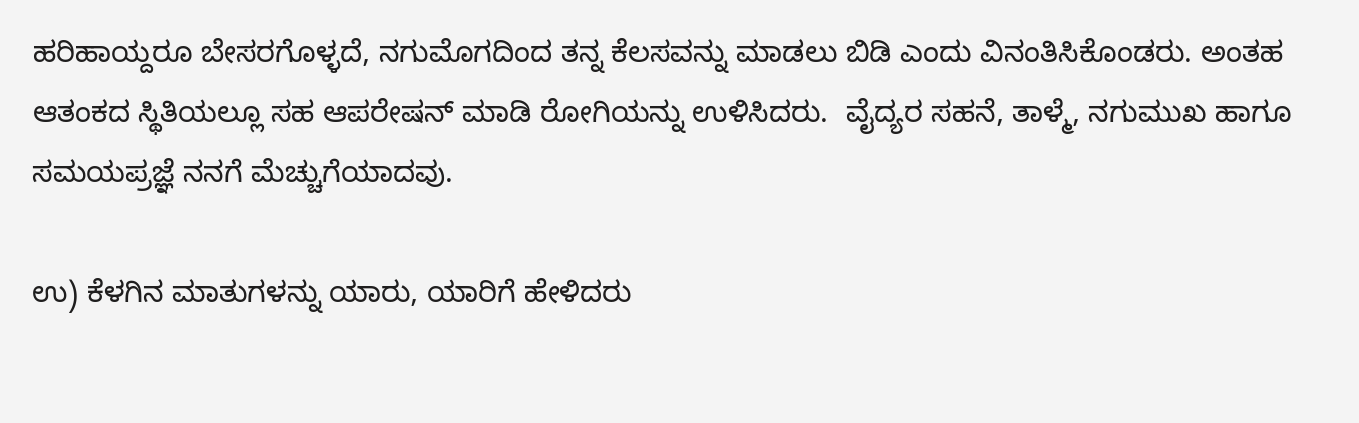ಹರಿಹಾಯ್ದರೂ ಬೇಸರಗೊಳ್ಳದೆ, ನಗುಮೊಗದಿಂದ ತನ್ನ ಕೆಲಸವನ್ನು ಮಾಡಲು ಬಿಡಿ ಎಂದು ವಿನಂತಿಸಿಕೊಂಡರು. ಅಂತಹ ಆತಂಕದ ಸ್ಥಿತಿಯಲ್ಲೂ ಸಹ ಆಪರೇಷನ್ ಮಾಡಿ ರೋಗಿಯನ್ನು ಉಳಿಸಿದರು.  ವೈದ್ಯರ ಸಹನೆ, ತಾಳ್ಮೆ, ನಗುಮುಖ ಹಾಗೂ ಸಮಯಪ್ರಜ್ಞೆ ನನಗೆ ಮೆಚ್ಚುಗೆಯಾದವು.

ಉ) ಕೆಳಗಿನ ಮಾತುಗಳನ್ನು ಯಾರು, ಯಾರಿಗೆ ಹೇಳಿದರು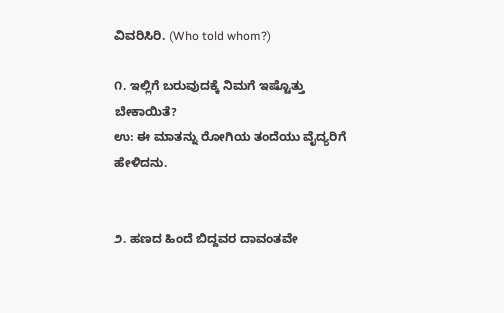ವಿವರಿಸಿರಿ. (Who told whom?)

೧. ಇಲ್ಲಿಗೆ ಬರುವುದಕ್ಕೆ ನಿಮಗೆ ಇಷ್ಟೊತ್ತು ಬೇಕಾಯಿತೆ?
ಉ: ಈ ಮಾತನ್ನು ರೋಗಿಯ ತಂದೆಯು ವೈದ್ಯರಿಗೆ ಹೇಳಿದನು.


೨. ಹಣದ ಹಿಂದೆ ಬಿದ್ದವರ ದಾವಂತವೇ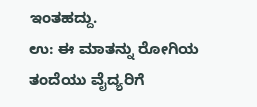ಇಂತಹದ್ದು.
ಉ: ಈ ಮಾತನ್ನು ರೋಗಿಯ ತಂದೆಯು ವೈದ್ಯರಿಗೆ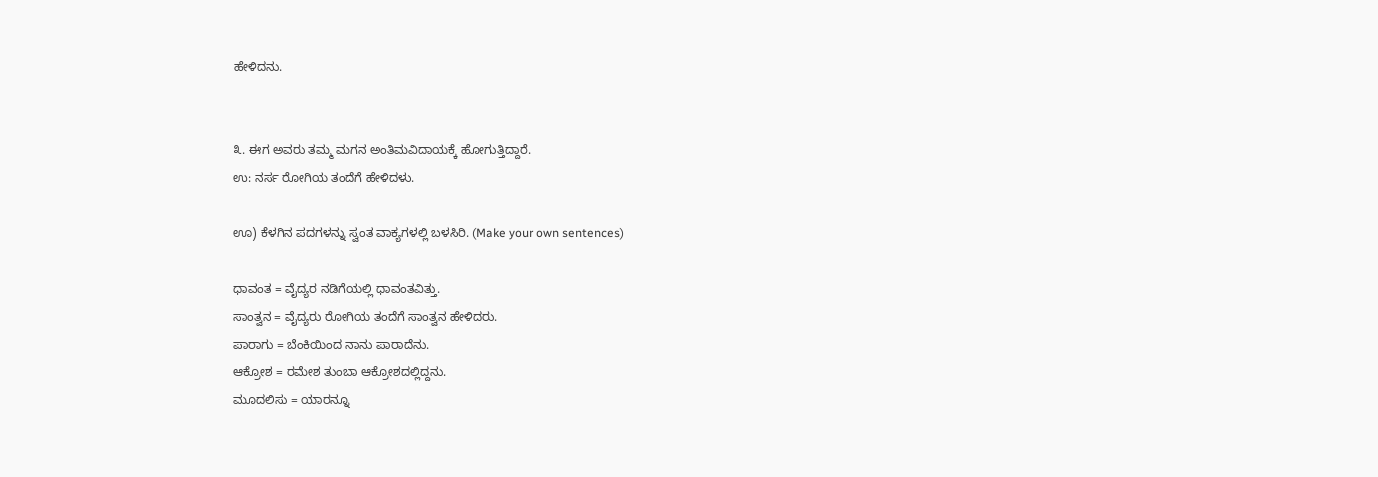ಹೇಳಿದನು.


೩. ಈಗ ಅವರು ತಮ್ಮ ಮಗನ ಅಂತಿಮವಿದಾಯಕ್ಕೆ ಹೋಗುತ್ತಿದ್ದಾರೆ.
ಉ: ನರ್ಸ ರೋಗಿಯ ತಂದೆಗೆ ಹೇಳಿದಳು.

ಊ) ಕೆಳಗಿನ ಪದಗಳನ್ನು ಸ್ವಂತ ವಾಕ್ಯಗಳಲ್ಲಿ ಬಳಸಿರಿ. (Make your own sentences)

ಧಾವಂತ = ವೈದ್ಯರ ನಡಿಗೆಯಲ್ಲಿ ಧಾವಂತವಿತ್ತು.
ಸಾಂತ್ವನ = ವೈದ್ಯರು ರೋಗಿಯ ತಂದೆಗೆ ಸಾಂತ್ವನ ಹೇಳಿದರು.
ಪಾರಾಗು = ಬೆಂಕಿಯಿಂದ ನಾನು ಪಾರಾದೆನು.
ಆಕ್ರೋಶ = ರಮೇಶ ತುಂಬಾ ಆಕ್ರೋಶದಲ್ಲಿದ್ದನು.
ಮೂದಲಿಸು = ಯಾರನ್ನೂ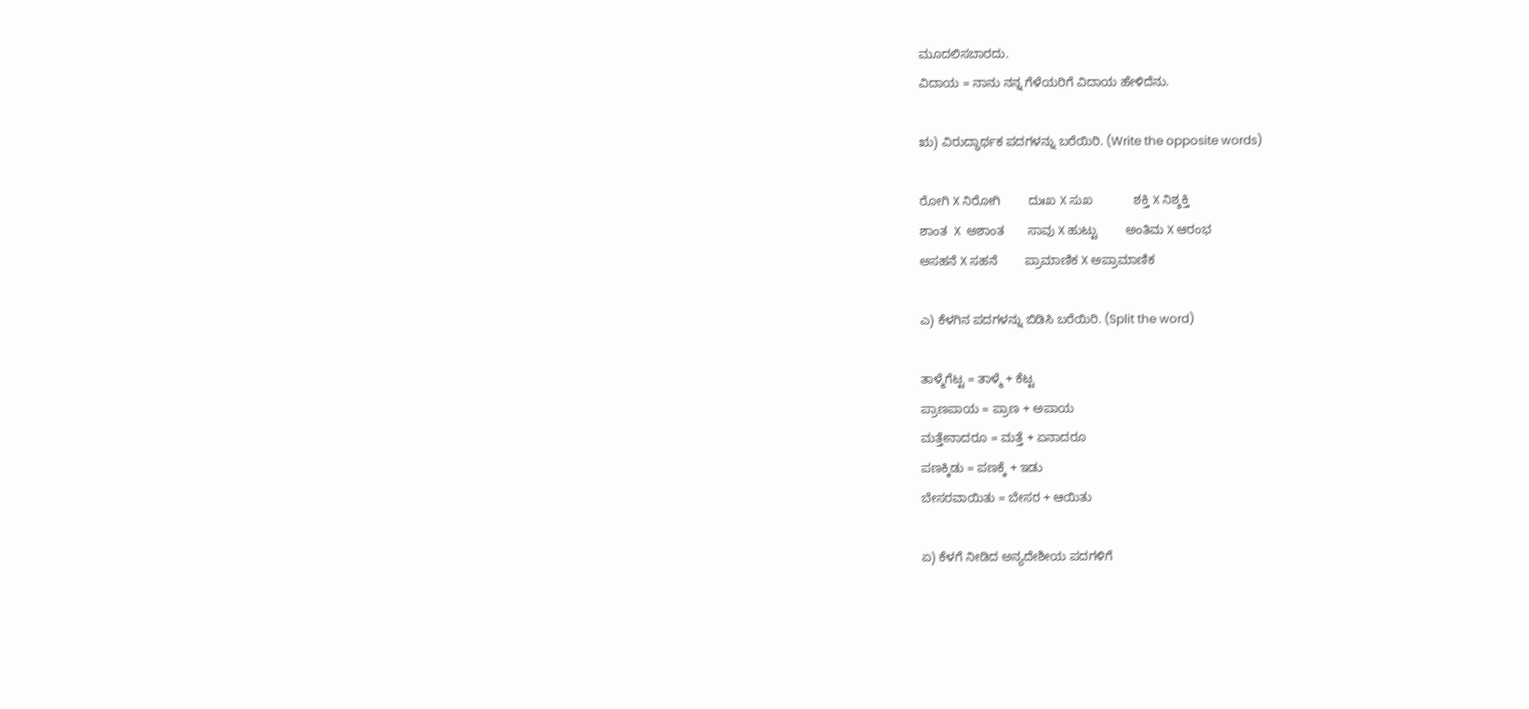ಮೂದಲಿಸಬಾರದು.
ವಿದಾಯ = ನಾನು ನನ್ನ ಗೆಳೆಯರಿಗೆ ವಿದಾಯ ಹೇಳಿದೆನು.

ಋ) ವಿರುದ್ಧಾರ್ಥಕ ಪದಗಳನ್ನು ಬರೆಯಿರಿ. (Write the opposite words)

ರೋಗಿ X ನಿರೋಗಿ        ದುಃಖ X ಸುಖ            ಶಕ್ತಿ X ನಿಶ್ಶಕ್ತಿ
ಶಾಂತ  X  ಅಶಾಂತ       ಸಾವು X ಹುಟ್ಟು        ಅಂತಿಮ X ಆರಂಭ
ಅಸಹನೆ X ಸಹನೆ        ಪ್ರಾಮಾಣಿಕ X ಅಪ್ರಾಮಾಣಿಕ

ಎ) ಕೆಳಗಿನ ಪದಗಳನ್ನು ಬಿಡಿಸಿ ಬರೆಯಿರಿ. (Split the word)

ತಾಳ್ಮೆಗೆಟ್ಟ = ತಾಳ್ಮೆ + ಕೆಟ್ಟ
ಪ್ರಾಣಪಾಯ = ಪ್ರಾಣ + ಅಪಾಯ
ಮತ್ತೇನಾದರೂ = ಮತ್ತೆ + ಏನಾದರೂ
ಪಣಕ್ಕಿಡು = ಪಣಕ್ಕೆ + ಇಡು
ಬೇಸರವಾಯಿತು = ಬೇಸರ + ಆಯಿತು

ಏ) ಕೆಳಗೆ ನೀಡಿದ ಅನ್ಯದೇಶೀಯ ಪದಗಳಿಗೆ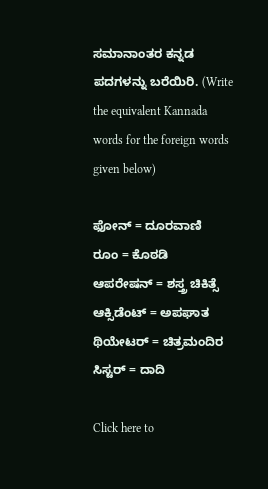ಸಮಾನಾಂತರ ಕನ್ನಡ ಪದಗಳನ್ನು ಬರೆಯಿರಿ. (Write the equivalent Kannada words for the foreign words given below)

ಫೋನ್ = ದೂರವಾಣಿ
ರೂಂ = ಕೊಠಡಿ
ಆಪರೇಷನ್ = ಶಸ್ತ್ರ ಚಿಕಿತ್ಸೆ
ಆಕ್ಸಿಡೆಂಟ್ = ಅಪಘಾತ
ಥಿಯೇಟರ್ = ಚಿತ್ರಮಂದಿರ
ಸಿಸ್ಟರ್ = ದಾದಿ

Click here to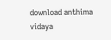download anthima vidaya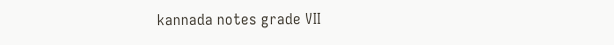kannada notes grade VII